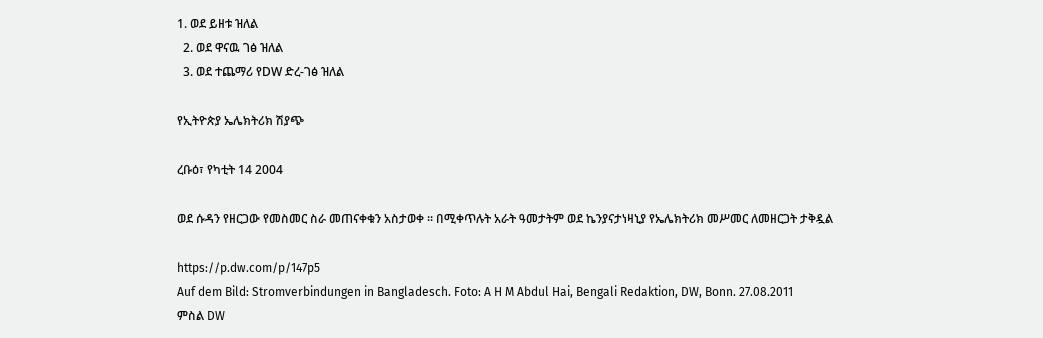1. ወደ ይዘቱ ዝለል
  2. ወደ ዋናዉ ገፅ ዝለል
  3. ወደ ተጨማሪ የDW ድረ-ገፅ ዝለል

የኢትዮጵያ ኤሌክትሪክ ሽያጭ

ረቡዕ፣ የካቲት 14 2004

ወደ ሱዳን የዘርጋው የመስመር ስራ መጠናቀቁን አስታወቀ ። በሚቀጥሉት አራት ዓመታትም ወደ ኬንያናታነዛኒያ የኤሌክትሪክ መሥመር ለመዘርጋት ታቅዷል

https://p.dw.com/p/147p5
Auf dem Bild: Stromverbindungen in Bangladesch. Foto: A H M Abdul Hai, Bengali Redaktion, DW, Bonn. 27.08.2011
ምስል DW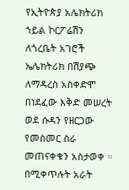የኢትዮጵያ አሌክትሪክ ኀይል ኮርፖሬሽን ለጎረቤት አገሮች ኤሌክትሪክ በሽያጭ ለማዳረስ አስቀድሞ በነደፈው እቅድ መሠረት ወደ ሱዳን የዘርጋው የመስመር ስራ መጠናቀቁን አስታወቀ ። በሚቀጥሉት አራት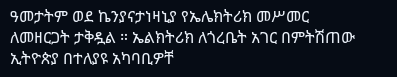ዓመታትም ወደ ኬንያናታነዛኒያ የኤሌክትሪክ መሥመር ለመዘርጋት ታቅዷል ። ኤልክትሪክ ለጎረቤት አገር በምትሽጠው ኢትዮጵያ በተለያዩ አካባቢዎቸ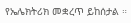የኤሌክትሪክ መቋረጥ ይከሰታል ።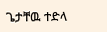ጌታቸዉ ተድላ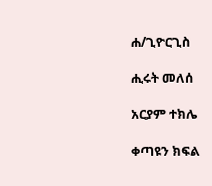ሐ/ጊዮርጊስ

ሒሩት መለሰ

አርያም ተክሌ

ቀጣዩን ክፍል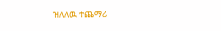ዝለለዉ ተጨማሪ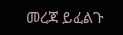መረጃ ይፈልጉ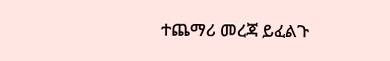ተጨማሪ መረጃ ይፈልጉ